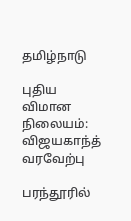தமிழ்நாடு

புதிய விமான நிலையம்: விஜயகாந்த் வரவேற்பு

பரந்தூரில்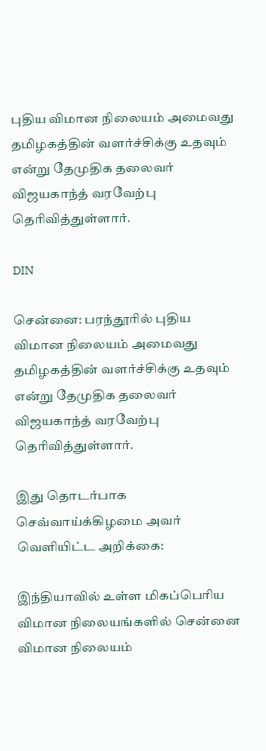புதிய விமான நிலையம் அமைவது தமிழகத்தின் வளர்ச்சிக்கு உதவும் என்று தேமுதிக தலைவர் விஜயகாந்த் வரவேற்பு தெரிவித்துள்ளார்.

DIN

சென்னை: பரந்தூரில் புதிய விமான நிலையம் அமைவது தமிழகத்தின் வளர்ச்சிக்கு உதவும் என்று தேமுதிக தலைவர் விஜயகாந்த் வரவேற்பு தெரிவித்துள்ளார்.

இது தொடர்பாக செவ்வாய்க்கிழமை அவர் வெளியிட்ட அறிக்கை:

இந்தியாவில் உள்ள மிகப்பெரிய விமான நிலையங்களில் சென்னை விமான நிலையம்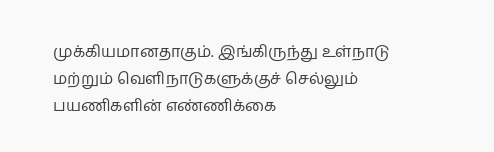முக்கியமானதாகும். இங்கிருந்து உள்நாடு மற்றும் வெளிநாடுகளுக்குச் செல்லும் பயணிகளின் எண்ணிக்கை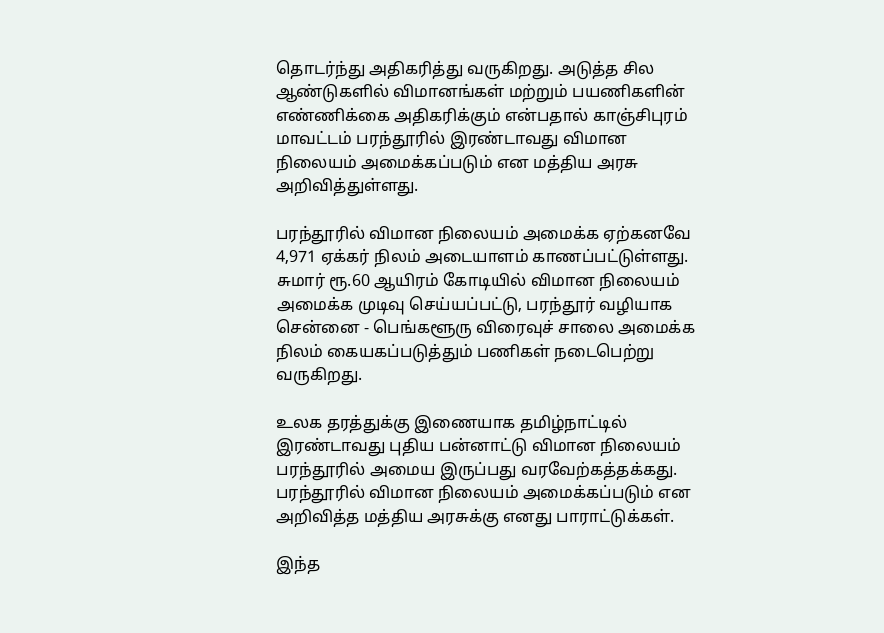தொடர்ந்து அதிகரித்து வருகிறது. அடுத்த சில ஆண்டுகளில் விமானங்கள் மற்றும் பயணிகளின் எண்ணிக்கை அதிகரிக்கும் என்பதால் காஞ்சிபுரம் மாவட்டம் பரந்தூரில் இரண்டாவது விமான நிலையம் அமைக்கப்படும் என மத்திய அரசு அறிவித்துள்ளது.

பரந்தூரில் விமான நிலையம் அமைக்க ஏற்கனவே 4,971 ஏக்கர் நிலம் அடையாளம் காணப்பட்டுள்ளது. சுமார் ரூ.60 ஆயிரம் கோடியில் விமான நிலையம் அமைக்க முடிவு செய்யப்பட்டு, பரந்தூர் வழியாக சென்னை - பெங்களூரு விரைவுச் சாலை அமைக்க நிலம் கையகப்படுத்தும் பணிகள் நடைபெற்று வருகிறது.

உலக தரத்துக்கு இணையாக தமிழ்நாட்டில் இரண்டாவது புதிய பன்னாட்டு விமான நிலையம் பரந்தூரில் அமைய இருப்பது வரவேற்கத்தக்கது. பரந்தூரில் விமான நிலையம் அமைக்கப்படும் என அறிவித்த மத்திய அரசுக்கு எனது பாராட்டுக்கள்.

இந்த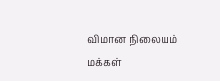விமான நிலையம் மக்கள்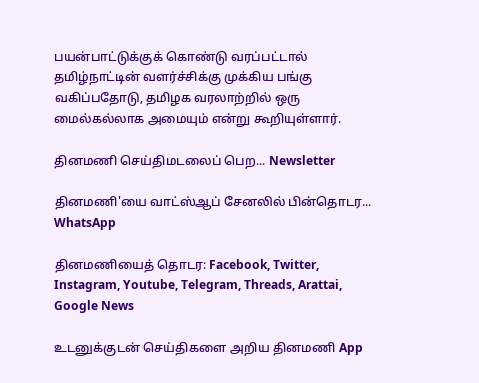பயன்பாட்டுக்குக் கொண்டு வரப்பட்டால் தமிழ்நாட்டின் வளர்ச்சிக்கு முக்கிய பங்கு வகிப்பதோடு, தமிழக வரலாற்றில் ஒரு மைல்கல்லாக அமையும் என்று கூறியுள்ளார்.

தினமணி செய்திமடலைப் பெற... Newsletter

தினமணி'யை வாட்ஸ்ஆப் சேனலில் பின்தொடர... WhatsApp

தினமணியைத் தொடர: Facebook, Twitter, Instagram, Youtube, Telegram, Threads, Arattai, Google News

உடனுக்குடன் செய்திகளை அறிய தினமணி App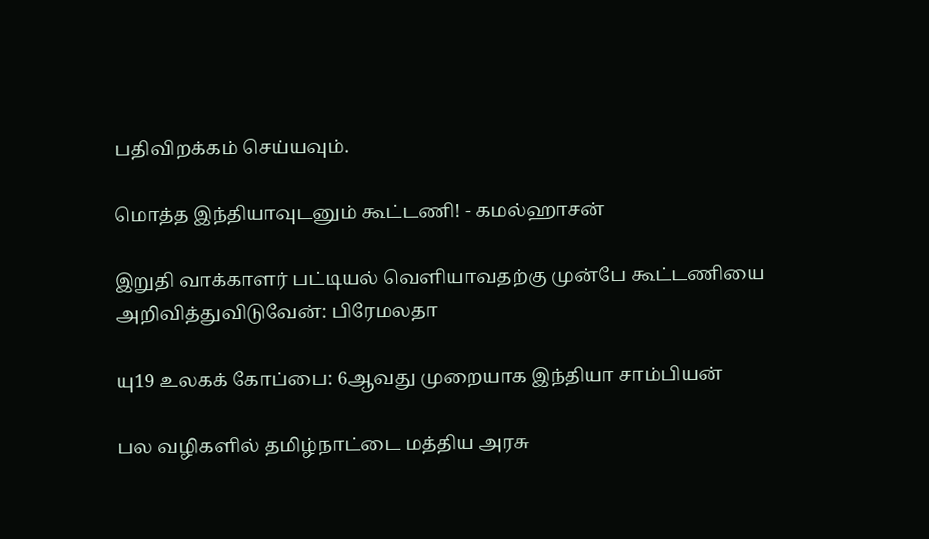பதிவிறக்கம் செய்யவும்.

மொத்த இந்தியாவுடனும் கூட்டணி! - கமல்ஹாசன்

இறுதி வாக்காளர் பட்டியல் வெளியாவதற்கு முன்பே கூட்டணியை அறிவித்துவிடுவேன்: பிரேமலதா

யு19 உலகக் கோப்பை: 6ஆவது முறையாக இந்தியா சாம்பியன்

பல வழிகளில் தமிழ்நாட்டை மத்திய அரசு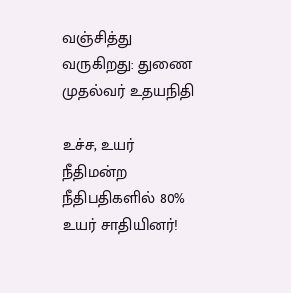வஞ்சித்து வருகிறது: துணை முதல்வர் உதயநிதி

உச்ச, உயர் நீதிமன்ற நீதிபதிகளில் 80% உயர் சாதியினர்!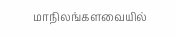மாநிலங்களவையில்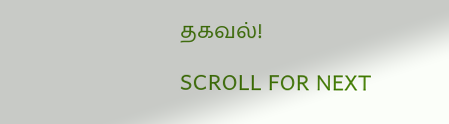தகவல்!

SCROLL FOR NEXT